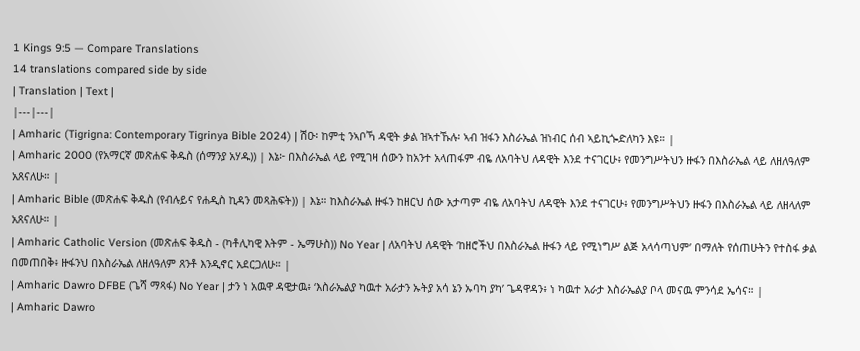1 Kings 9:5 — Compare Translations
14 translations compared side by side
| Translation | Text |
|---|---|
| Amharic (Tigrigna: Contemporary Tigrinya Bible 2024) | ሽዑ፡ ከምቲ ንኣቦኻ ዳዊት ቃል ዝኣተኹሉ፡ ኣብ ዝፋን እስራኤል ዝነብር ሰብ ኣይኪጐድለካን እዩ። |
| Amharic 2000 (የአማርኛ መጽሐፍ ቅዱስ (ሰማንያ አሃዱ)) | እኔ፦ በእስራኤል ላይ የሚገዛ ሰውን ከአንተ አላጠፋም ብዬ ለአባትህ ለዳዊት እንደ ተናገርሁ፥ የመንግሥትህን ዙፋን በእስራኤል ላይ ለዘለዓለም አጸናለሁ። |
| Amharic Bible (መጽሐፍ ቅዱስ (የብሉይና የሐዲስ ኪዳን መጻሕፍት)) | እኔ። ከእስራኤል ዙፋን ከዘርህ ሰው አታጣም ብዬ ለአባትህ ለዳዊት እንደ ተናገርሁ፥ የመንግሥትህን ዙፋን በእስራኤል ላይ ለዘላለም አጸናለሁ። |
| Amharic Catholic Version (መጽሐፍ ቅዱስ - (ካቶሊካዊ እትም - ኤማሁስ)) No Year | ለአባትህ ለዳዊት ‘ከዘሮችህ በእስራኤል ዙፋን ላይ የሚነግሥ ልጅ አላሳጣህም’ በማለት የሰጠሁትን የተስፋ ቃል በመጠበቅ፥ ዙፋንህ በእስራኤል ለዘለዓለም ጸንቶ እንዲኖር አደርጋለሁ። |
| Amharic Dawro DFBE (ጌሻ ማጻፋ) No Year | ታን ነ አዉዋ ዳዊታዉ፥ ‘እስራኤልያ ካዉተ አራታን ኡትያ አሳ ኔን ኡባካ ያካ’ ጌዳዋዳን፥ ነ ካዉተ አራታ እስራኤልያ ቦላ መናዉ ምንሳደ ኤሳና። |
| Amharic Dawro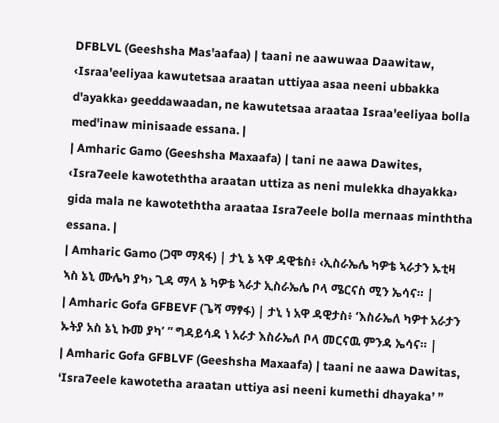DFBLVL (Geeshsha Mas'aafaa) | taani ne aawuwaa Daawitaw, ‹Israa'eeliyaa kawutetsaa araatan uttiyaa asaa neeni ubbakka d'ayakka› geeddawaadan, ne kawutetsaa araataa Israa'eeliyaa bolla med'inaw minisaade essana. |
| Amharic Gamo (Geeshsha Maxaafa) | tani ne aawa Dawites, ‹Isra7eele kawoteththa araatan uttiza as neni mulekka dhayakka› gida mala ne kawoteththa araataa Isra7eele bolla mernaas minththa essana. |
| Amharic Gamo (ጋሞ ማጻፋ) | ታኒ ኔ ኣዋ ዳዊቴስ፥ ‹ኢስራኤሌ ካዎቴ ኣራታን ኡቲዛ ኣስ ኔኒ ሙሌካ ያካ› ጊዳ ማላ ኔ ካዎቴ ኣራታ ኢስራኤሌ ቦላ ሜርናስ ሚን ኤሳና። |
| Amharic Gofa GFBEVF (ጌሻ ማፃፋ) | ታኒ ነ አዋ ዳዊታስ፥ ‘እስራኤለ ካዎተ አራታን ኡትያ አስ ኔኒ ኩመ ያካ’ ” ግዳይሳዳ ነ አራታ እስራኤለ ቦላ መርናዉ ምንዳ ኤሳና። |
| Amharic Gofa GFBLVF (Geeshsha Maxaafa) | taani ne aawa Dawitas, ‘Isra7eele kawotetha araatan uttiya asi neeni kumethi dhayaka’ ”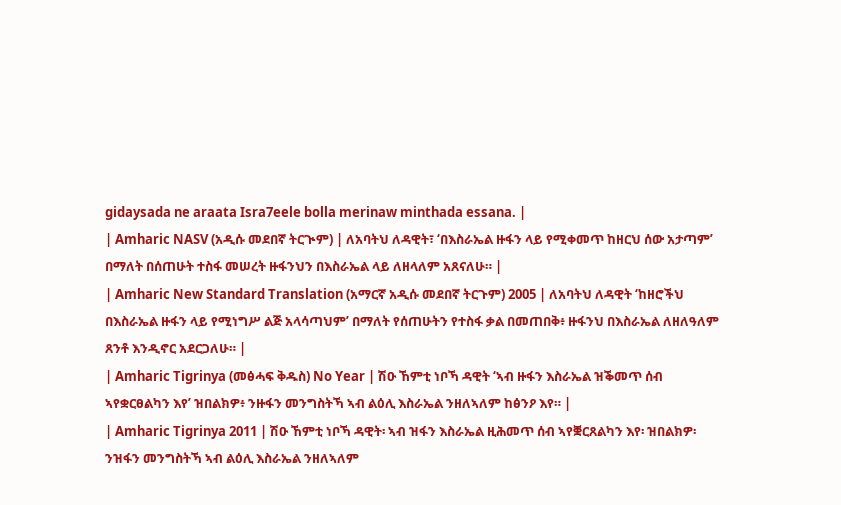gidaysada ne araata Isra7eele bolla merinaw minthada essana. |
| Amharic NASV (አዲሱ መደበኛ ትርጒም) | ለአባትህ ለዳዊት፣ ‘በእስራኤል ዙፋን ላይ የሚቀመጥ ከዘርህ ሰው አታጣም’ በማለት በሰጠሁት ተስፋ መሠረት ዙፋንህን በእስራኤል ላይ ለዘላለም አጸናለሁ። |
| Amharic New Standard Translation (አማርኛ አዲሱ መደበኛ ትርጉም) 2005 | ለአባትህ ለዳዊት ‘ከዘሮችህ በእስራኤል ዙፋን ላይ የሚነግሥ ልጅ አላሳጣህም’ በማለት የሰጠሁትን የተስፋ ቃል በመጠበቅ፥ ዙፋንህ በእስራኤል ለዘለዓለም ጸንቶ እንዲኖር አደርጋለሁ። |
| Amharic Tigrinya (መፅሓፍ ቅዱስ) No Year | ሽዑ ኸምቲ ነቦኻ ዳዊት ‘ኣብ ዙፋን እስራኤል ዝቕመጥ ሰብ ኣየቋርፀልካን እየ’ ዝበልክዎ፥ ንዙፋን መንግስትኻ ኣብ ልዕሊ እስራኤል ንዘለኣለም ከፅንዖ እየ። |
| Amharic Tigrinya 2011 | ሽዑ ኸምቲ ነቦኻ ዳዊት፡ ኣብ ዝፋን እስራኤል ዚሕመጥ ሰብ ኣየቛርጸልካን እየ፡ ዝበልክዎ፡ ንዝፋን መንግስትኻ ኣብ ልዕሊ እስራኤል ንዘለኣለም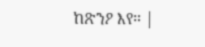ከጽንዖ እየ። |